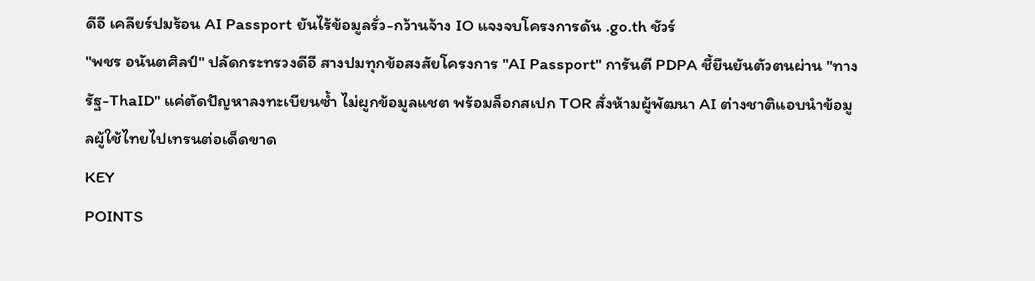ดีอี เคลียร์ปมร้อน AI Passport ยันไร้ข้อมูลรั่ว-กว้านจ้าง IO แจงจบโครงการดัน .go.th ชัวร์
"พชร อนันตศิลป์" ปลัดกระทรวงดีอี สางปมทุกข้อสงสัยโครงการ "AI Passport" การันตี PDPA ชี้ยืนยันตัวตนผ่าน "ทางรัฐ-ThaID" แค่ตัดปัญหาลงทะเบียนซ้ำ ไม่ผูกข้อมูลแชต พร้อมล็อกสเปก TOR สั่งห้ามผู้พัฒนา AI ต่างชาติแอบนำข้อมูลผู้ใช้ไทยไปเทรนต่อเด็ดขาด
KEY
POINTS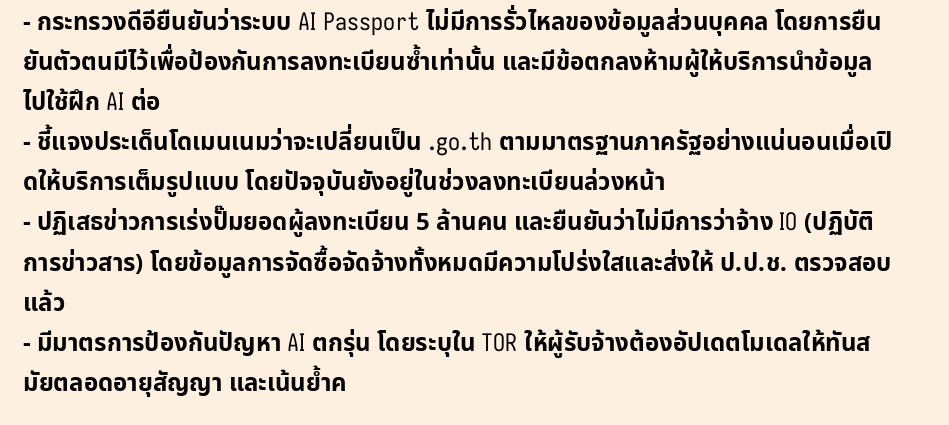- กระทรวงดีอียืนยันว่าระบบ AI Passport ไม่มีการรั่วไหลของข้อมูลส่วนบุคคล โดยการยืนยันตัวตนมีไว้เพื่อป้องกันการลงทะเบียนซ้ำเท่านั้น และมีข้อตกลงห้ามผู้ให้บริการนำข้อมูลไปใช้ฝึก AI ต่อ
- ชี้แจงประเด็นโดเมนเนมว่าจะเปลี่ยนเป็น .go.th ตามมาตรฐานภาครัฐอย่างแน่นอนเมื่อเปิดให้บริการเต็มรูปแบบ โดยปัจจุบันยังอยู่ในช่วงลงทะเบียนล่วงหน้า
- ปฏิเสธข่าวการเร่งปั๊มยอดผู้ลงทะเบียน 5 ล้านคน และยืนยันว่าไม่มีการว่าจ้าง IO (ปฏิบัติการข่าวสาร) โดยข้อมูลการจัดซื้อจัดจ้างทั้งหมดมีความโปร่งใสและส่งให้ ป.ป.ช. ตรวจสอบแล้ว
- มีมาตรการป้องกันปัญหา AI ตกรุ่น โดยระบุใน TOR ให้ผู้รับจ้างต้องอัปเดตโมเดลให้ทันสมัยตลอดอายุสัญญา และเน้นย้ำค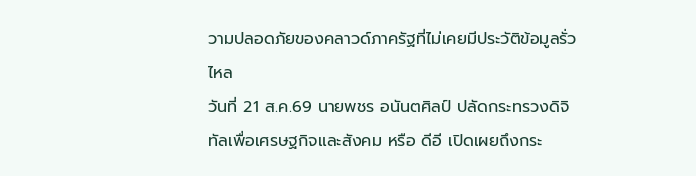วามปลอดภัยของคลาวด์ภาครัฐที่ไม่เคยมีประวัติข้อมูลรั่วไหล
วันที่ 21 ส.ค.69 นายพชร อนันตศิลป์ ปลัดกระทรวงดิจิทัลเพื่อเศรษฐกิจและสังคม หรือ ดีอี เปิดเผยถึงกระ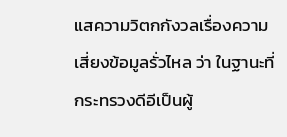แสความวิตกกังวลเรื่องความเสี่ยงข้อมูลรั่วไหล ว่า ในฐานะที่ กระทรวงดีอีเป็นผู้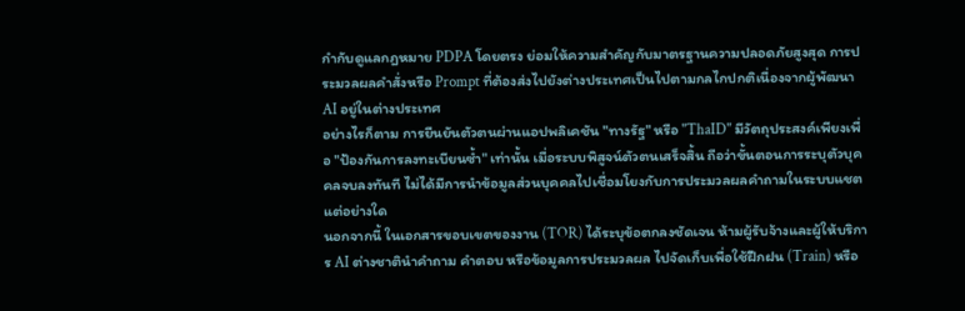กำกับดูแลกฎหมาย PDPA โดยตรง ย่อมให้ความสำคัญกับมาตรฐานความปลอดภัยสูงสุด การประมวลผลคำสั่งหรือ Prompt ที่ต้องส่งไปยังต่างประเทศเป็นไปตามกลไกปกติเนื่องจากผู้พัฒนา AI อยู่ในต่างประเทศ
อย่างไรก็ตาม การยืนยันตัวตนผ่านแอปพลิเคชัน "ทางรัฐ" หรือ "ThaID" มีวัตถุประสงค์เพียงเพื่อ "ป้องกันการลงทะเบียนซ้ำ" เท่านั้น เมื่อระบบพิสูจน์ตัวตนเสร็จสิ้น ถือว่าขั้นตอนการระบุตัวบุคคลจบลงทันที ไม่ได้มีการนำข้อมูลส่วนบุคคลไปเชื่อมโยงกับการประมวลผลคำถามในระบบแชตแต่อย่างใด
นอกจากนี้ ในเอกสารขอบเขตของงาน (TOR) ได้ระบุข้อตกลงชัดเจน ห้ามผู้รับจ้างและผู้ให้บริการ AI ต่างชาตินำคำถาม คำตอบ หรือข้อมูลการประมวลผล ไปจัดเก็บเพื่อใช้ฝึกฝน (Train) หรือ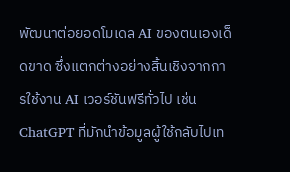พัฒนาต่อยอดโมเดล AI ของตนเองเด็ดขาด ซึ่งแตกต่างอย่างสิ้นเชิงจากการใช้งาน AI เวอร์ชันฟรีทั่วไป เช่น ChatGPT ที่มักนำข้อมูลผู้ใช้กลับไปเท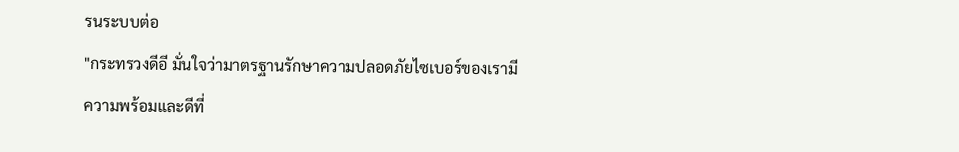รนระบบต่อ
"กระทรวงดีอี มั่นใจว่ามาตรฐานรักษาความปลอดภัยไซเบอร์ของเรามีความพร้อมและดีที่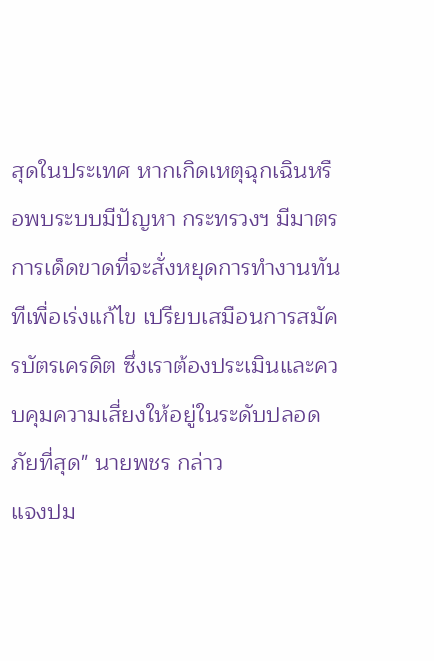สุดในประเทศ หากเกิดเหตุฉุกเฉินหรือพบระบบมีปัญหา กระทรวงฯ มีมาตรการเด็ดขาดที่จะสั่งหยุดการทำงานทันทีเพื่อเร่งแก้ไข เปรียบเสมือนการสมัครบัตรเครดิต ซึ่งเราต้องประเมินและควบคุมความเสี่ยงให้อยู่ในระดับปลอดภัยที่สุด" นายพชร กล่าว
แจงปม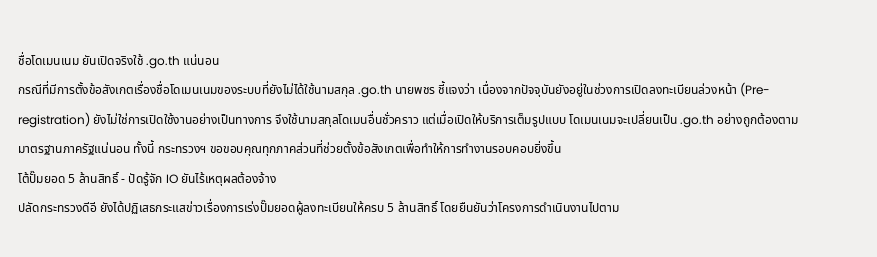ชื่อโดเมนเนม ยันเปิดจริงใช้ .go.th แน่นอน
กรณีที่มีการตั้งข้อสังเกตเรื่องชื่อโดเมนเนมของระบบที่ยังไม่ได้ใช้นามสกุล .go.th นายพชร ชี้แจงว่า เนื่องจากปัจจุบันยังอยู่ในช่วงการเปิดลงทะเบียนล่วงหน้า (Pre-registration) ยังไม่ใช่การเปิดใช้งานอย่างเป็นทางการ จึงใช้นามสกุลโดเมนอื่นชั่วคราว แต่เมื่อเปิดให้บริการเต็มรูปแบบ โดเมนเนมจะเปลี่ยนเป็น .go.th อย่างถูกต้องตามมาตรฐานภาครัฐแน่นอน ทั้งนี้ กระทรวงฯ ขอขอบคุณทุกภาคส่วนที่ช่วยตั้งข้อสังเกตเพื่อทำให้การทำงานรอบคอบยิ่งขึ้น
โต้ปั๊มยอด 5 ล้านสิทธิ์ - ปัดรู้จัก IO ยันไร้เหตุผลต้องจ้าง
ปลัดกระทรวงดีอี ยังได้ปฏิเสธกระแสข่าวเรื่องการเร่งปั๊มยอดผู้ลงทะเบียนให้ครบ 5 ล้านสิทธิ์ โดยยืนยันว่าโครงการดำเนินงานไปตาม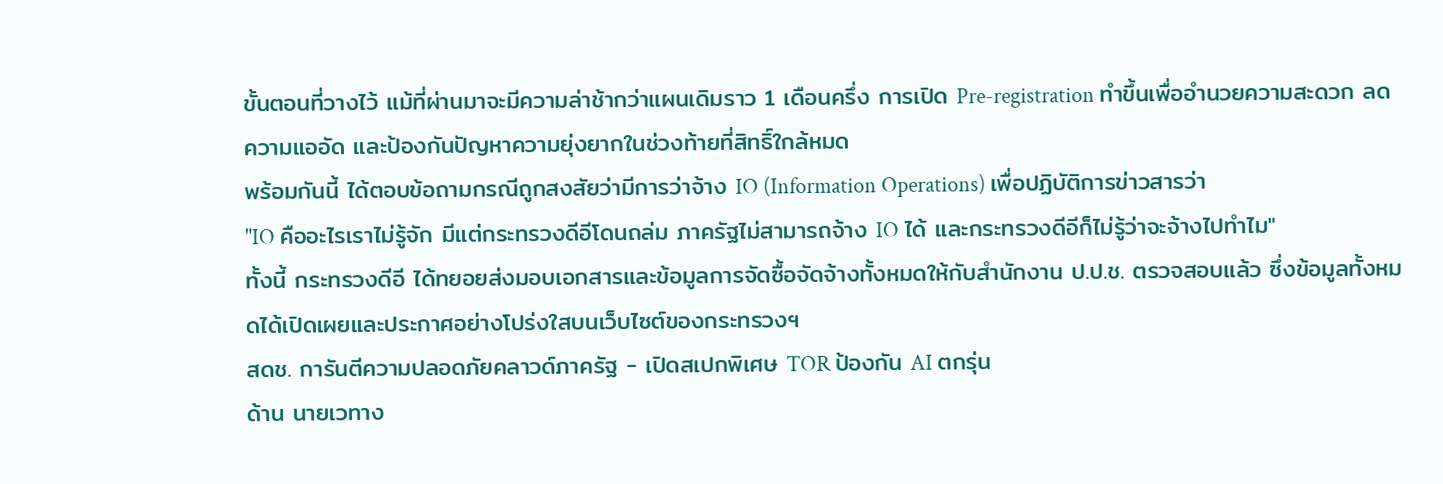ขั้นตอนที่วางไว้ แม้ที่ผ่านมาจะมีความล่าช้ากว่าแผนเดิมราว 1 เดือนครึ่ง การเปิด Pre-registration ทำขึ้นเพื่ออำนวยความสะดวก ลดความแออัด และป้องกันปัญหาความยุ่งยากในช่วงท้ายที่สิทธิ์ใกล้หมด
พร้อมกันนี้ ได้ตอบข้อถามกรณีถูกสงสัยว่ามีการว่าจ้าง IO (Information Operations) เพื่อปฏิบัติการข่าวสารว่า
"IO คืออะไรเราไม่รู้จัก มีแต่กระทรวงดีอีโดนถล่ม ภาครัฐไม่สามารถจ้าง IO ได้ และกระทรวงดีอีก็ไม่รู้ว่าจะจ้างไปทำไม"
ทั้งนี้ กระทรวงดีอี ได้ทยอยส่งมอบเอกสารและข้อมูลการจัดซื้อจัดจ้างทั้งหมดให้กับสำนักงาน ป.ป.ช. ตรวจสอบแล้ว ซึ่งข้อมูลทั้งหมดได้เปิดเผยและประกาศอย่างโปร่งใสบนเว็บไซต์ของกระทรวงฯ
สดช. การันตีความปลอดภัยคลาวด์ภาครัฐ - เปิดสเปกพิเศษ TOR ป้องกัน AI ตกรุ่น
ด้าน นายเวทาง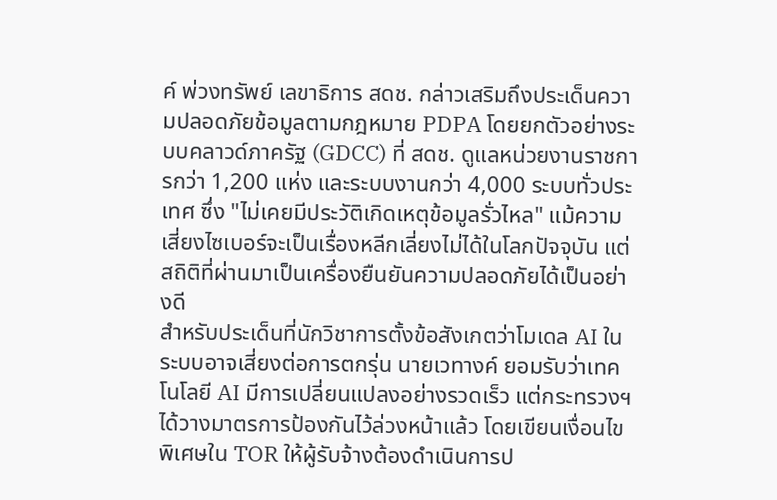ค์ พ่วงทรัพย์ เลขาธิการ สดช. กล่าวเสริมถึงประเด็นความปลอดภัยข้อมูลตามกฎหมาย PDPA โดยยกตัวอย่างระบบคลาวด์ภาครัฐ (GDCC) ที่ สดช. ดูแลหน่วยงานราชการกว่า 1,200 แห่ง และระบบงานกว่า 4,000 ระบบทั่วประเทศ ซึ่ง "ไม่เคยมีประวัติเกิดเหตุข้อมูลรั่วไหล" แม้ความเสี่ยงไซเบอร์จะเป็นเรื่องหลีกเลี่ยงไม่ได้ในโลกปัจจุบัน แต่สถิติที่ผ่านมาเป็นเครื่องยืนยันความปลอดภัยได้เป็นอย่างดี
สำหรับประเด็นที่นักวิชาการตั้งข้อสังเกตว่าโมเดล AI ในระบบอาจเสี่ยงต่อการตกรุ่น นายเวทางค์ ยอมรับว่าเทคโนโลยี AI มีการเปลี่ยนแปลงอย่างรวดเร็ว แต่กระทรวงฯ ได้วางมาตรการป้องกันไว้ล่วงหน้าแล้ว โดยเขียนเงื่อนไขพิเศษใน TOR ให้ผู้รับจ้างต้องดำเนินการป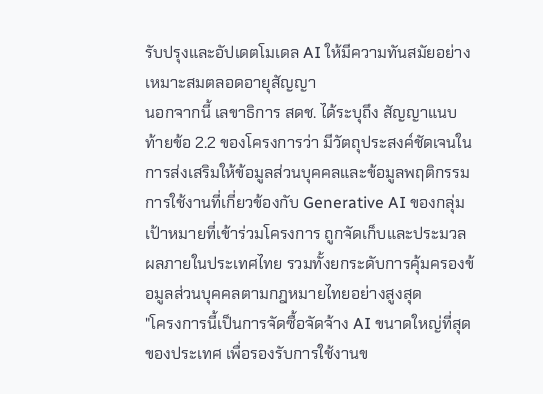รับปรุงและอัปเดตโมเดล AI ให้มีความทันสมัยอย่างเหมาะสมตลอดอายุสัญญา
นอกจากนี้ เลขาธิการ สดช. ได้ระบุถึง สัญญาแนบท้ายข้อ 2.2 ของโครงการว่า มีวัตถุประสงค์ชัดเจนในการส่งเสริมให้ข้อมูลส่วนบุคคลและข้อมูลพฤติกรรมการใช้งานที่เกี่ยวข้องกับ Generative AI ของกลุ่มเป้าหมายที่เข้าร่วมโครงการ ถูกจัดเก็บและประมวลผลภายในประเทศไทย รวมทั้งยกระดับการคุ้มครองข้อมูลส่วนบุคคลตามกฎหมายไทยอย่างสูงสุด
"โครงการนี้เป็นการจัดซื้อจัดจ้าง AI ขนาดใหญ่ที่สุดของประเทศ เพื่อรองรับการใช้งานข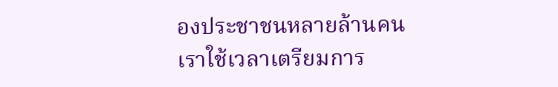องประชาชนหลายล้านคน เราใช้เวลาเตรียมการ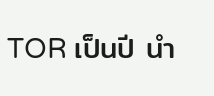TOR เป็นปี นำ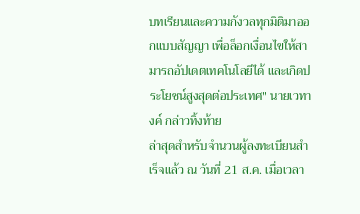บทเรียนและความกังวลทุกมิติมาออกแบบสัญญา เพื่อล็อกเงื่อนไขให้สามารถอัปเดตเทคโนโลยีได้ และเกิดประโยชน์สูงสุดต่อประเทศ" นายเวทางค์ กล่าวทิ้งท้าย
ล่าสุดสำหรับจำนวนผู้ลงทะเบียนสำเร็จแล้ว ณ วันที่ 21 ส.ค. เมื่อเวลา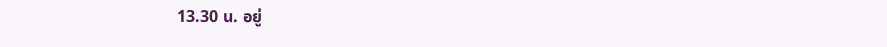13.30 น. อยู่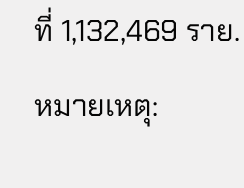ที่ 1,132,469 ราย.
หมายเหตุ: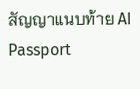สัญญาแนบท้าย AI Passport